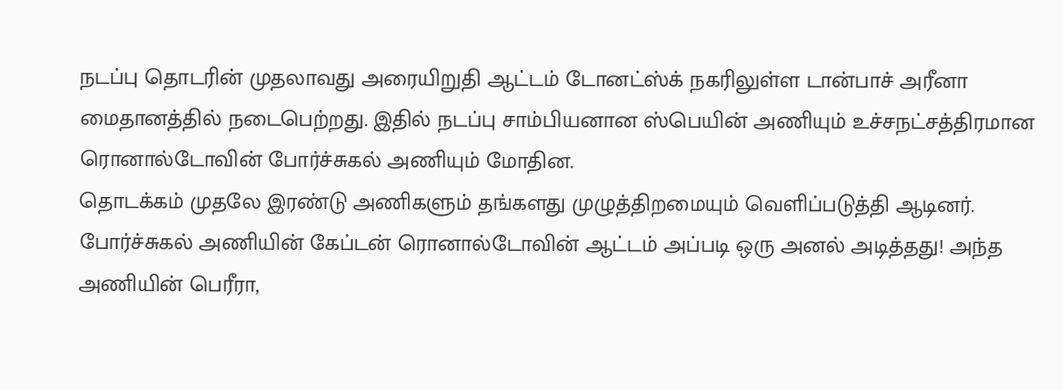நடப்பு தொடரின் முதலாவது அரையிறுதி ஆட்டம் டோனட்ஸ்க் நகரிலுள்ள டான்பாச் அரீனா மைதானத்தில் நடைபெற்றது. இதில் நடப்பு சாம்பியனான ஸ்பெயின் அணியும் உச்சநட்சத்திரமான ரொனால்டோவின் போர்ச்சுகல் அணியும் மோதின.
தொடக்கம் முதலே இரண்டு அணிகளும் தங்களது முழுத்திறமையும் வெளிப்படுத்தி ஆடினர். போர்ச்சுகல் அணியின் கேப்டன் ரொனால்டோவின் ஆட்டம் அப்படி ஒரு அனல் அடித்தது! அந்த அணியின் பெரீரா,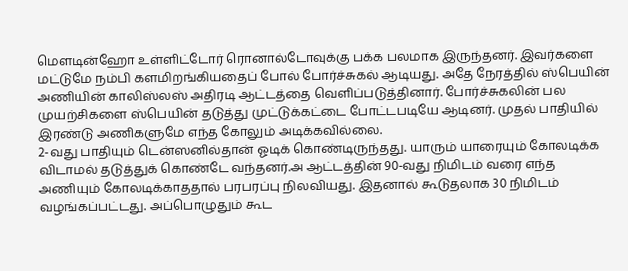மெளடின்ஹோ உள்ளிட்டோர் ரொனால்டோவுக்கு பக்க பலமாக இருந்தனர். இவர்களை மட்டுமே நம்பி களமிறங்கியதைப் போல் போர்ச்சுகல் ஆடியது. அதே நேரத்தில் ஸ்பெயின் அணியின் காலிஸ்லஸ் அதிரடி ஆட்டத்தை வெளிப்படுத்தினார். போர்ச்சுகலின் பல முயற்சிகளை ஸ்பெயின் தடுத்து முட்டுக்கட்டை போட்டபடியே ஆடினர். முதல் பாதியில் இரண்டு அணிகளுமே எந்த கோலும் அடிக்கவில்லை.
2-வது பாதியும் டென்ஸனில்தான் ஓடிக் கொண்டிருந்தது. யாரும் யாரையும் கோலடிக்க விடாமல் தடுத்துக் கொண்டே வந்தனர்.அ ஆட்டத்தின் 90-வது நிமிடம் வரை எந்த அணியும் கோலடிக்காததால் பரபரப்பு நிலவியது. இதனால் கூடுதலாக 30 நிமிடம் வழங்கப்பட்டது. அப்பொழுதும் கூட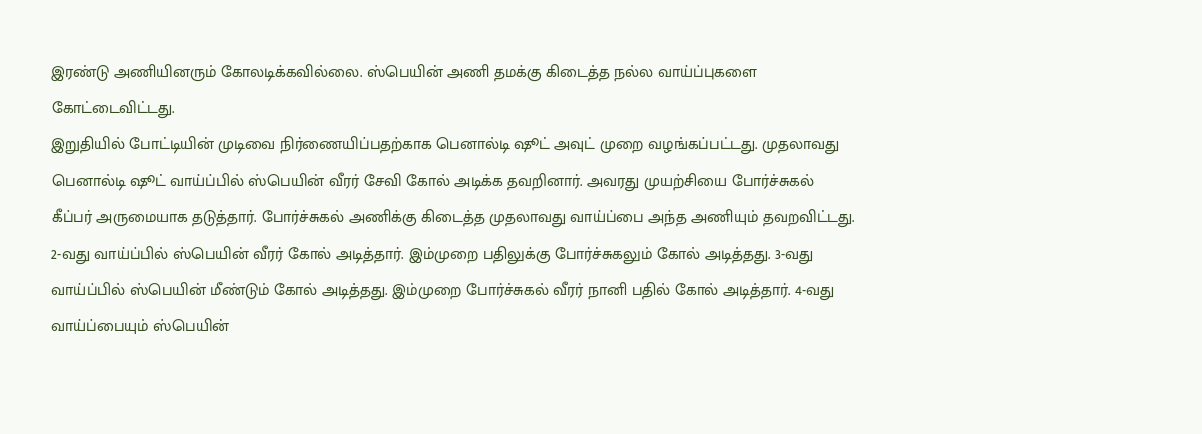இரண்டு அணியினரும் கோலடிக்கவில்லை. ஸ்பெயின் அணி தமக்கு கிடைத்த நல்ல வாய்ப்புகளை கோட்டைவிட்டது.
இறுதியில் போட்டியின் முடிவை நிர்ணையிப்பதற்காக பெனால்டி ஷூட் அவுட் முறை வழங்கப்பட்டது. முதலாவது பெனால்டி ஷூட் வாய்ப்பில் ஸ்பெயின் வீரர் சேவி கோல் அடிக்க தவறினார். அவரது முயற்சியை போர்ச்சுகல் கீப்பர் அருமையாக தடுத்தார். போர்ச்சுகல் அணிக்கு கிடைத்த முதலாவது வாய்ப்பை அந்த அணியும் தவறவிட்டது.
2-வது வாய்ப்பில் ஸ்பெயின் வீரர் கோல் அடித்தார். இம்முறை பதிலுக்கு போர்ச்சுகலும் கோல் அடித்தது. 3-வது வாய்ப்பில் ஸ்பெயின் மீண்டும் கோல் அடித்தது. இம்முறை போர்ச்சுகல் வீரர் நானி பதில் கோல் அடித்தார். 4-வது வாய்ப்பையும் ஸ்பெயின்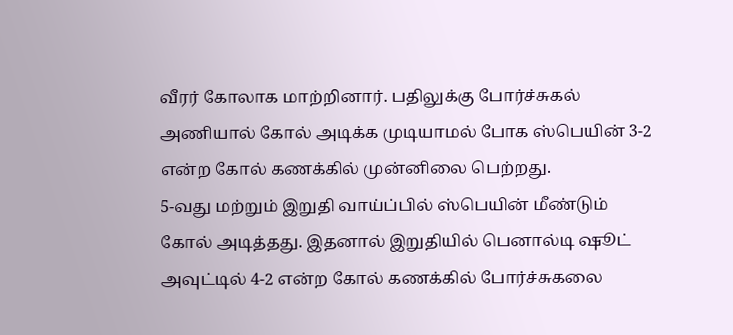வீரர் கோலாக மாற்றினார். பதிலுக்கு போர்ச்சுகல் அணியால் கோல் அடிக்க முடியாமல் போக ஸ்பெயின் 3-2 என்ற கோல் கணக்கில் முன்னிலை பெற்றது.
5-வது மற்றும் இறுதி வாய்ப்பில் ஸ்பெயின் மீண்டும் கோல் அடித்தது. இதனால் இறுதியில் பெனால்டி ஷூட் அவுட்டில் 4-2 என்ற கோல் கணக்கில் போர்ச்சுகலை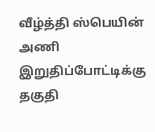வீழ்த்தி ஸ்பெயின் அணி இறுதிப்போட்டிக்கு தகுதி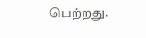பெற்றது.